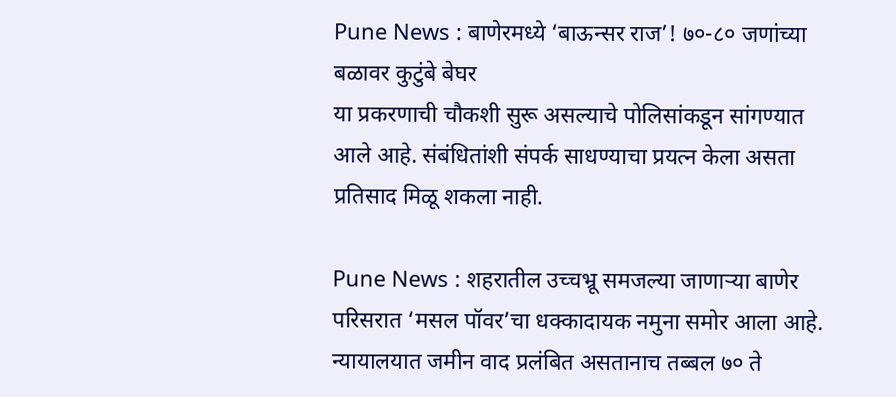Pune News : बाणेरमध्ये ‘बाऊन्सर राज’! ७०-८० जणांच्या बळावर कुटुंबे बेघर
या प्रकरणाची चौकशी सुरू असल्याचे पोलिसांकडून सांगण्यात आले आहे. संबंधितांशी संपर्क साधण्याचा प्रयत्न केला असता प्रतिसाद मिळू शकला नाही.

Pune News : शहरातील उच्चभ्रू समजल्या जाणाऱ्या बाणेर परिसरात ‘मसल पॉवर’चा धक्कादायक नमुना समोर आला आहे. न्यायालयात जमीन वाद प्रलंबित असतानाच तब्बल ७० ते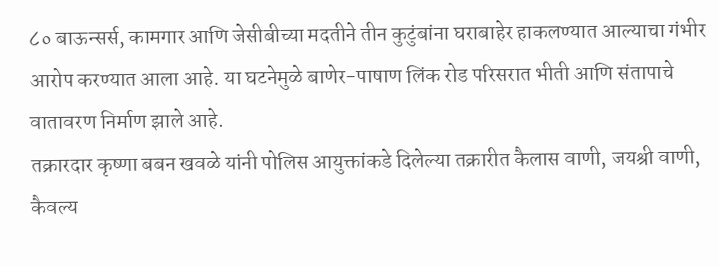८० बाऊन्सर्स, कामगार आणि जेसीबीच्या मदतीने तीन कुटुंबांना घराबाहेर हाकलण्यात आल्याचा गंभीर आरोप करण्यात आला आहे. या घटनेमुळे बाणेर-पाषाण लिंक रोड परिसरात भीती आणि संतापाचे वातावरण निर्माण झाले आहे.
तक्रारदार कृष्णा बबन खवळे यांनी पोलिस आयुक्तांकडे दिलेल्या तक्रारीत कैलास वाणी, जयश्री वाणी, कैवल्य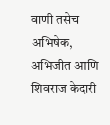वाणी तसेच अभिषेक, अभिजीत आणि शिवराज केदारी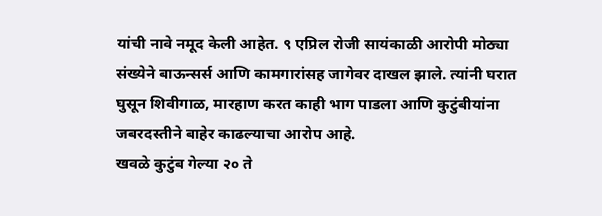यांची नावे नमूद केली आहेत. ९ एप्रिल रोजी सायंकाळी आरोपी मोठ्या संख्येने बाऊन्सर्स आणि कामगारांसह जागेवर दाखल झाले. त्यांनी घरात घुसून शिवीगाळ, मारहाण करत काही भाग पाडला आणि कुटुंबीयांना जबरदस्तीने बाहेर काढल्याचा आरोप आहे.
खवळे कुटुंब गेल्या २० ते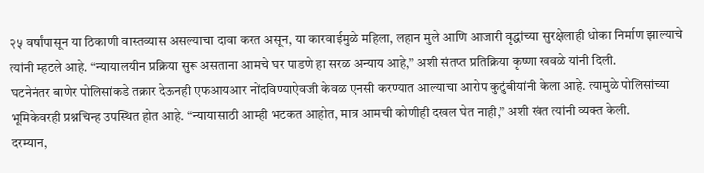२५ वर्षांपासून या ठिकाणी वास्तव्यास असल्याचा दावा करत असून, या कारवाईमुळे महिला, लहान मुले आणि आजारी वृद्धांच्या सुरक्षेलाही धोका निर्माण झाल्याचे त्यांनी म्हटले आहे. “न्यायालयीन प्रक्रिया सुरू असताना आमचे घर पाडणे हा सरळ अन्याय आहे,” अशी संतप्त प्रतिक्रिया कृष्णा खवळे यांनी दिली.
घटनेनंतर बाणेर पोलिसांकडे तक्रार देऊनही एफआयआर नोंदविण्याऐवजी केवळ एनसी करण्यात आल्याचा आरोप कुटुंबीयांनी केला आहे. त्यामुळे पोलिसांच्या भूमिकेवरही प्रश्नचिन्ह उपस्थित होत आहे. “न्यायासाठी आम्ही भटकत आहोत, मात्र आमची कोणीही दखल घेत नाही,” अशी खंत त्यांनी व्यक्त केली.
दरम्यान,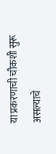या प्रकरणाची चौकशी सुरू असल्याचे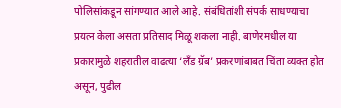पोलिसांकडून सांगण्यात आले आहे. संबंधितांशी संपर्क साधण्याचा प्रयत्न केला असता प्रतिसाद मिळू शकला नाही. बाणेरमधील या प्रकारामुळे शहरातील वाढत्या ‘लँड ग्रॅब’ प्रकरणांबाबत चिंता व्यक्त होत असून, पुढील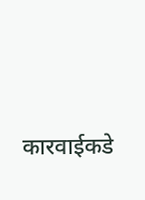कारवाईकडे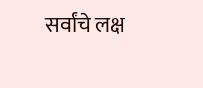सर्वांचे लक्ष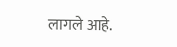लागले आहे.